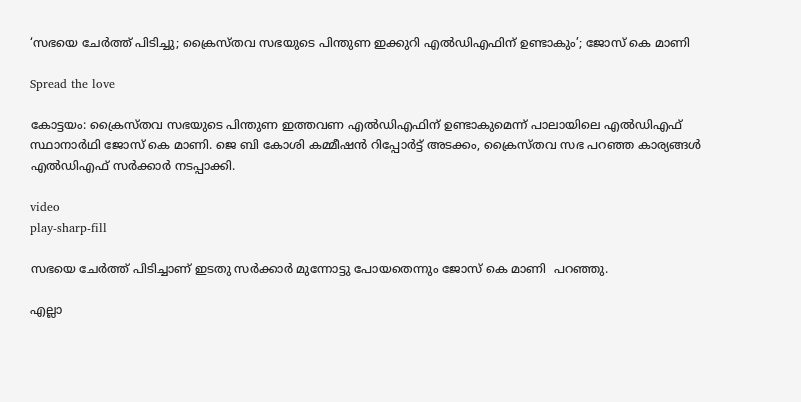‘സഭയെ ചേര്‍ത്ത് പിടിച്ചു; ക്രൈസ്തവ സഭയുടെ പിന്തുണ ഇക്കുറി എല്‍ഡിഎഫിന് ഉണ്ടാകും’; ജോസ് കെ മാണി

Spread the love

കോട്ടയം: ക്രൈസ്തവ സഭയുടെ പിന്തുണ ഇത്തവണ എല്‍ഡിഎഫിന് ഉണ്ടാകുമെന്ന് പാലായിലെ എല്‍ഡിഎഫ് സ്ഥാനാര്‍ഥി ജോസ് കെ മാണി. ജെ ബി കോശി കമ്മീഷന്‍ റിപ്പോര്‍ട്ട് അടക്കം, ക്രൈസ്തവ സഭ പറഞ്ഞ കാര്യങ്ങള്‍ എല്‍ഡിഎഫ് സര്‍ക്കാര്‍ നടപ്പാക്കി.

video
play-sharp-fill

സഭയെ ചേര്‍ത്ത് പിടിച്ചാണ് ഇടതു സര്‍ക്കാര്‍ മുന്നോട്ടു പോയതെന്നും ജോസ് കെ മാണി  പറഞ്ഞു.

എല്ലാ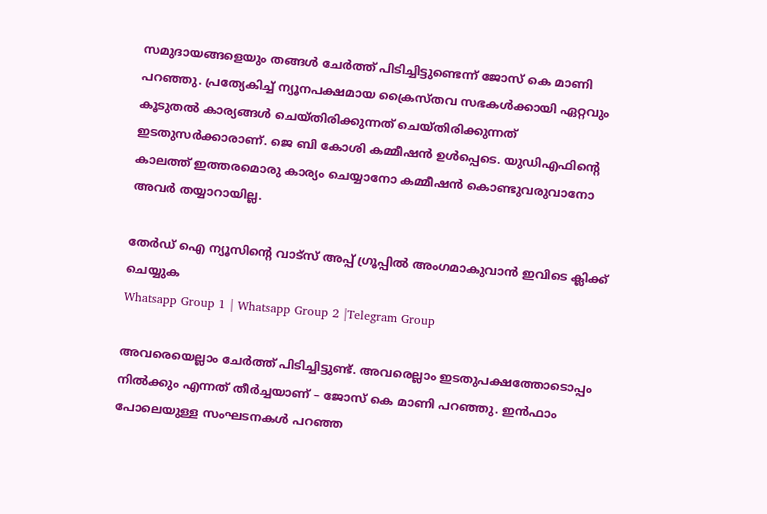സമുദായങ്ങളെയും തങ്ങള്‍ ചേര്‍ത്ത് പിടിച്ചിട്ടുണ്ടെന്ന് ജോസ് കെ മാണി പറഞ്ഞു. പ്രത്യേകിച്ച്‌ ന്യൂനപക്ഷമായ ക്രൈസ്തവ സഭകള്‍ക്കായി ഏറ്റവും കൂടുതല്‍ കാര്യങ്ങള്‍ ചെയ്തിരിക്കുന്നത് ചെയ്തിരിക്കുന്നത് ഇടതുസര്‍ക്കാരാണ്. ജെ ബി കോശി കമ്മീഷന്‍ ഉള്‍പ്പെടെ. യുഡിഎഫിന്റെ കാലത്ത് ഇത്തരമൊരു കാര്യം ചെയ്യാനോ കമ്മീഷന്‍ കൊണ്ടുവരുവാനോ അവര്‍ തയ്യാറായില്ല.

തേർഡ് ഐ ന്യൂസിന്റെ വാട്സ് അപ്പ് ഗ്രൂപ്പിൽ അംഗമാകുവാൻ ഇവിടെ ക്ലിക്ക് ചെയ്യുക
Whatsapp Group 1 | Whatsapp Group 2 |Telegram Group

അവരെയെല്ലാം ചേര്‍ത്ത് പിടിച്ചിട്ടുണ്ട്. അവരെല്ലാം ഇടതുപക്ഷത്തോടൊപ്പം നില്‍ക്കും എന്നത് തീര്‍ച്ചയാണ് – ജോസ് കെ മാണി പറഞ്ഞു. ഇന്‍ഫാം പോലെയുള്ള സംഘടനകള്‍ പറഞ്ഞ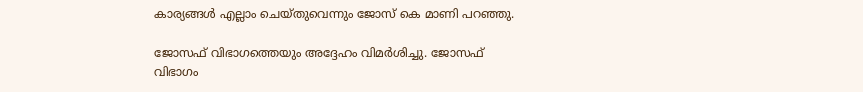കാര്യങ്ങള്‍ എല്ലാം ചെയ്തുവെന്നും ജോസ് കെ മാണി പറഞ്ഞു.

ജോസഫ് വിഭാഗത്തെയും അദ്ദേഹം വിമര്‍ശിച്ചു. ജോസഫ് വിഭാഗം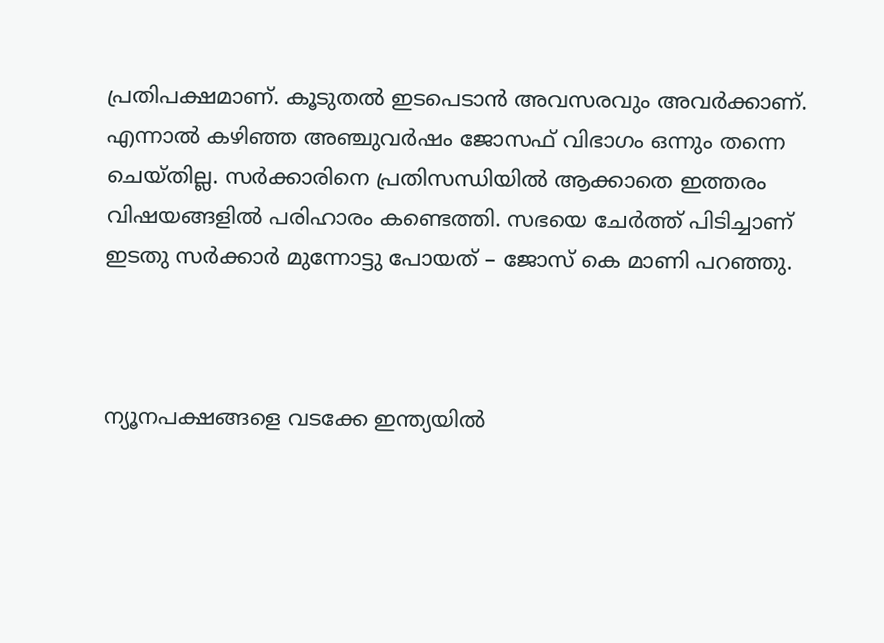പ്രതിപക്ഷമാണ്. കൂടുതല്‍ ഇടപെടാന്‍ അവസരവും അവര്‍ക്കാണ്. എന്നാല്‍ കഴിഞ്ഞ അഞ്ചുവര്‍ഷം ജോസഫ് വിഭാഗം ഒന്നും തന്നെ ചെയ്തില്ല. സര്‍ക്കാരിനെ പ്രതിസന്ധിയില്‍ ആക്കാതെ ഇത്തരം വിഷയങ്ങളില്‍ പരിഹാരം കണ്ടെത്തി. സഭയെ ചേര്‍ത്ത് പിടിച്ചാണ് ഇടതു സര്‍ക്കാര്‍ മുന്നോട്ടു പോയത് – ജോസ് കെ മാണി പറഞ്ഞു.



ന്യൂനപക്ഷങ്ങളെ വടക്കേ ഇന്ത്യയില്‍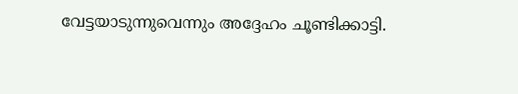വേട്ടയാടുന്നുവെന്നും അദ്ദേഹം ചൂണ്ടിക്കാട്ടി.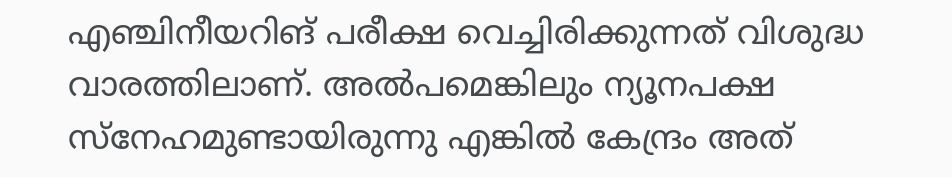എഞ്ചിനീയറിങ് പരീക്ഷ വെച്ചിരിക്കുന്നത് വിശുദ്ധ വാരത്തിലാണ്. അല്‍പമെങ്കിലും ന്യൂനപക്ഷ സ്‌നേഹമുണ്ടായിരുന്നു എങ്കില്‍ കേന്ദ്രം അത്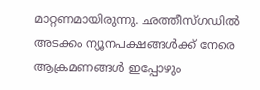മാറ്റണമായിരുന്നു. ഛത്തീസ്ഗഡില്‍ അടക്കം ന്യൂനപക്ഷങ്ങള്‍ക്ക് നേരെ ആക്രമണങ്ങള്‍ ഇപ്പോഴും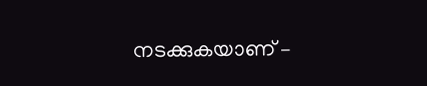നടക്കുകയാണ് –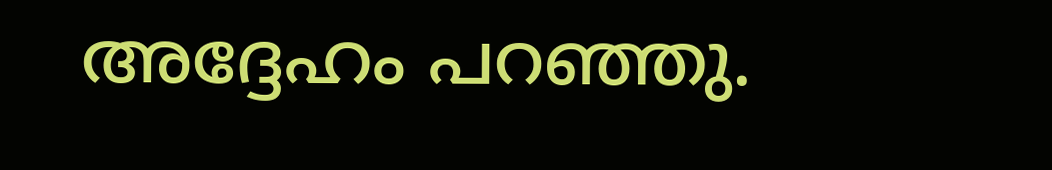അദ്ദേഹം പറഞ്ഞു.